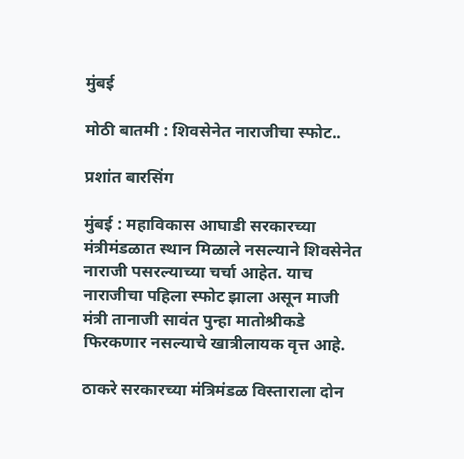मुंबई

मोठी बातमी : शिवसेनेत नाराजीचा स्फोट..

प्रशांत बारसिंग

मुंबई : महाविकास आघाडी सरकारच्या मंत्रीमंडळात स्थान मिळाले नसल्याने शिवसेनेत नाराजी पसरल्याच्या चर्चा आहेत. याच नाराजीचा पहिला स्फोट झाला असून माजी मंत्री तानाजी सावंत पुन्हा मातोश्रीकडे फिरकणार नसल्याचे खात्रीलायक वृत्त आहे.

ठाकरे सरकारच्या मंत्रिमंडळ विस्ताराला दोन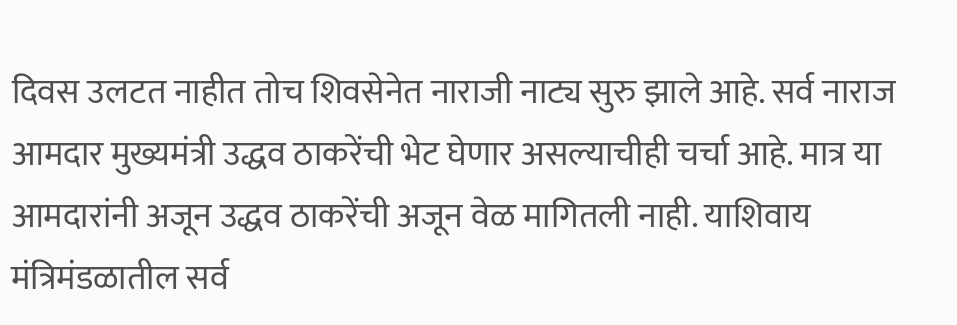दिवस उलटत नाहीत तोच शिवसेनेत नाराजी नाट्य सुरु झाले आहे. सर्व नाराज आमदार मुख्यमंत्री उद्धव ठाकरेंची भेट घेणार असल्याचीही चर्चा आहे. मात्र या आमदारांनी अजून उद्धव ठाकरेंची अजून वेळ मागितली नाही. याशिवाय मंत्रिमंडळातील सर्व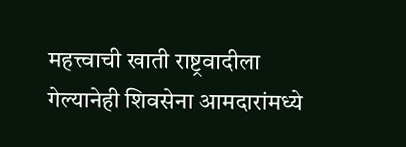महत्त्वाची खाती राष्ट्रवादीला गेल्यानेही शिवसेना आमदारांमध्ये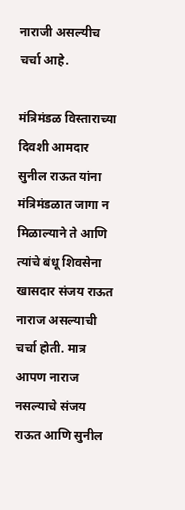नाराजी असल्यीच चर्चा आहे.

मंत्रिमंडळ विस्ताराच्या दिवशी आमदार सुनील राऊत यांना मंत्रिमंडळात जागा न मिळाल्याने ते आणि त्यांचे बंधू शिवसेना खासदार संजय राऊत नाराज असल्याची चर्चा होती. मात्र आपण नाराज नसल्याचे संजय राऊत आणि सुनील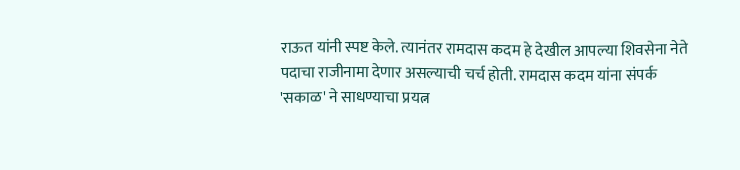राऊत यांनी स्पष्ट केले. त्यानंतर रामदास कदम हे देखील आपल्या शिवसेना नेते पदाचा राजीनामा देणार असल्याची चर्च होती. रामदास कदम यांना संपर्क 'सकाळ' ने साधण्याचा प्रयत्न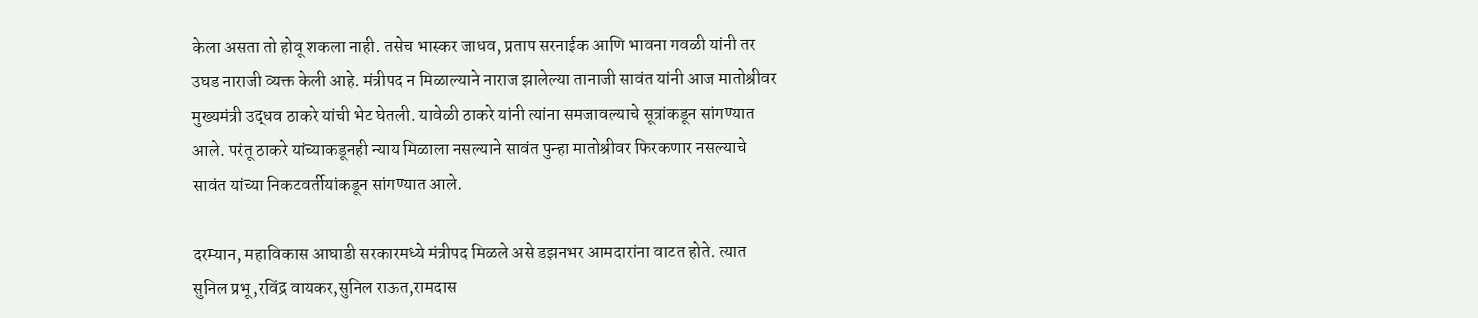केला असता तो होवू शकला नाही. तसेच भास्कर जाधव, प्रताप सरनाईक आणि भावना गवळी यांनी तर उघड नाराजी व्यक्त केली आहे. मंत्रीपद न मिळाल्याने नाराज झालेल्या तानाजी सावंत यांनी आज मातोश्रीवर मुख्यमंत्री उद्धव ठाकरे यांची भेट घेतली. यावेळी ठाकरे यांनी त्यांना समजावल्याचे सूत्रांकडून सांगण्यात आले. परंतू ठाकरे यांच्याकडूनही न्याय मिळाला नसल्याने सावंत पुन्हा मातोश्रीवर फिरकणार नसल्याचे सावंत यांच्या निकटवर्तीयांकडून सांगण्यात आले.

दरम्यान, महाविकास आघाडी सरकारमध्ये मंत्रीपद मिळले असे डझनभर आमदारांना वाटत होते. त्यात सुनिल प्रभू,रविंद्र वायकर,सुनिल राऊत,रामदास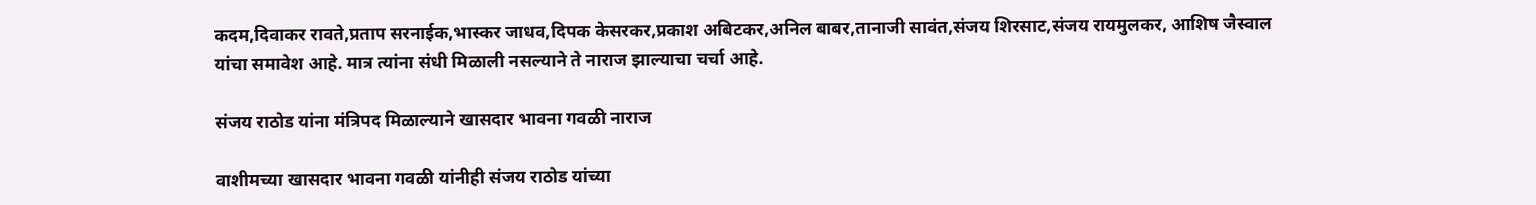कदम,दिवाकर रावते,प्रताप सरनाईक,भास्कर जाधव,दिपक केसरकर,प्रकाश अबिटकर,अनिल बाबर,तानाजी सावंत,संजय शिरसाट,संजय रायमुलकर, आशिष जैस्वाल यांचा समावेश आहे. मात्र त्यांना संधी मिळाली नसल्याने ते नाराज झाल्याचा चर्चा आहे.

संजय राठोड यांना मंत्रिपद मिळाल्याने खासदार भावना गवळी नाराज

वाशीमच्या खासदार भावना गवळी यांनीही संजय राठोड यांच्या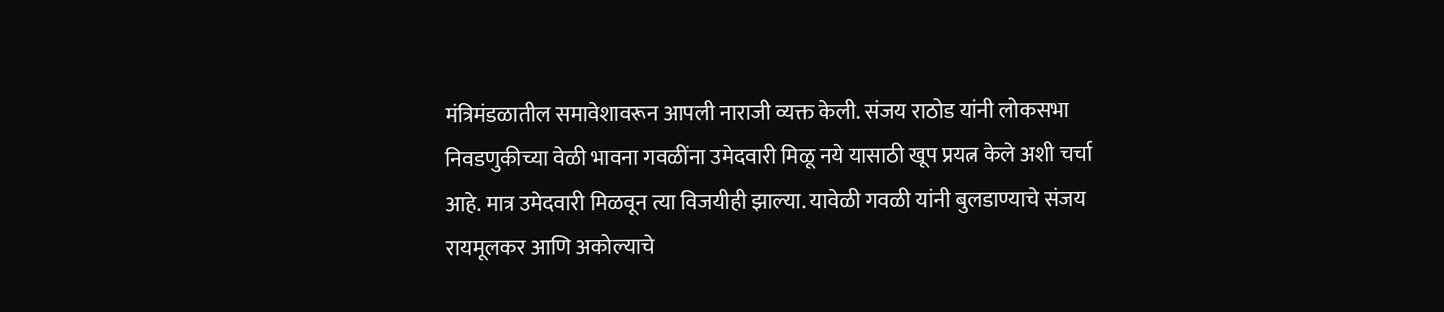मंत्रिमंडळातील समावेशावरून आपली नाराजी व्यक्त केली. संजय राठोड यांनी लोकसभा निवडणुकीच्या वेळी भावना गवळींना उमेदवारी मिळू नये यासाठी खूप प्रयत्न केले अशी चर्चा आहे. मात्र उमेदवारी मिळवून त्या विजयीही झाल्या. यावेळी गवळी यांनी बुलडाण्याचे संजय रायमूलकर आणि अकोल्याचे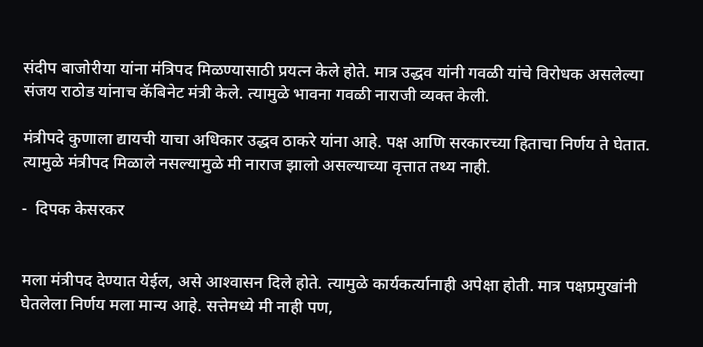संदीप बाजोरीया यांना मंत्रिपद मिळण्यासाठी प्रयत्न केले होते. मात्र उद्धव यांनी गवळी यांचे विरोधक असलेल्या संजय राठोड यांनाच कॅबिनेट मंत्री केले. त्यामुळे भावना गवळी नाराजी व्यक्त केली.

मंत्रीपदे कुणाला द्यायची याचा अधिकार उद्धव ठाकरे यांना आहे. पक्ष आणि सरकारच्या हिताचा निर्णय ते घेतात. त्यामुळे मंत्रीपद मिळाले नसल्यामुळे मी नाराज झालो असल्याच्या वृत्तात तथ्य नाही.

-  दिपक केसरकर


मला मंत्रीपद देण्यात येईल, असे आश्‍वासन दिले होते. त्यामुळे कार्यकर्त्यानाही अपेक्षा होती. मात्र पक्षप्रमुखांनी घेतलेला निर्णय मला मान्य आहे. सत्तेमध्ये मी नाही पण,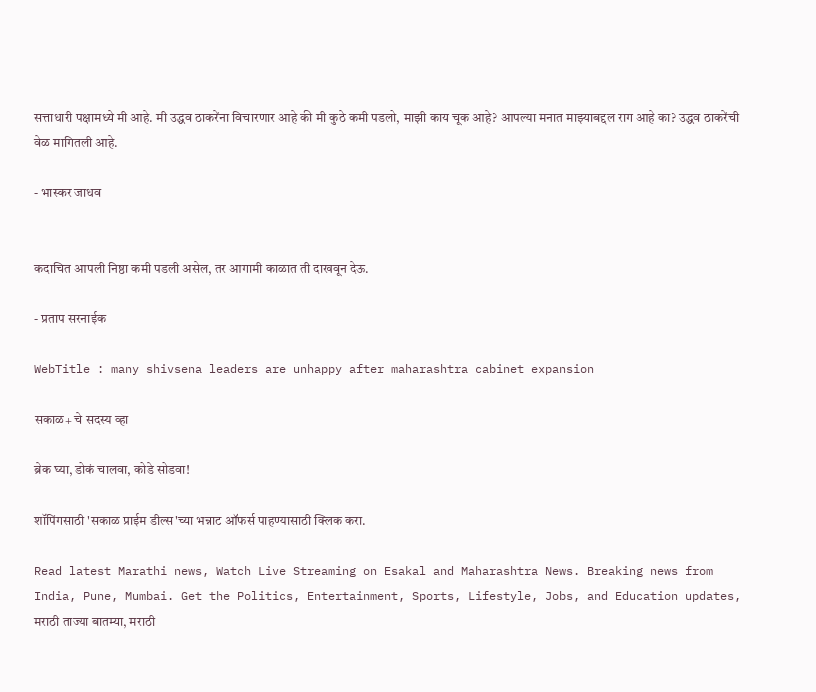सत्ताधारी पक्षामध्ये मी आहे. मी उद्धव ठाकरेंना विचारणार आहे की मी कुठे कमी पडलो, माझी काय चूक आहे? आपल्या मनात माझ्याबद्दल राग आहे का? उद्धव ठाकरेंची वेळ मागितली आहे.

- भास्कर जाधव


कदाचित आपली निष्ठा कमी पडली असेल, तर आगामी काळात ती दाखवून देऊ.

- प्रताप सरनाईक

WebTitle : many shivsena leaders are unhappy after maharashtra cabinet expansion

सकाळ+ चे सदस्य व्हा

ब्रेक घ्या, डोकं चालवा, कोडे सोडवा!

शॉपिंगसाठी 'सकाळ प्राईम डील्स'च्या भन्नाट ऑफर्स पाहण्यासाठी क्लिक करा.

Read latest Marathi news, Watch Live Streaming on Esakal and Maharashtra News. Breaking news from India, Pune, Mumbai. Get the Politics, Entertainment, Sports, Lifestyle, Jobs, and Education updates, मराठी ताज्या बातम्या, मराठी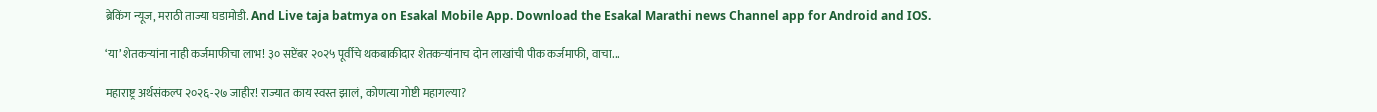ब्रेकिंग न्यूज, मराठी ताज्या घडामोडी. And Live taja batmya on Esakal Mobile App. Download the Esakal Marathi news Channel app for Android and IOS.

‘या’ शेतकऱ्यांना नाही कर्जमाफीचा लाभ! ३० सप्टेंबर २०२५ पूर्वीचे थकबाकीदार शेतकऱ्यांनाच दोन लाखांची पीक कर्जमाफी, वाचा...

महाराष्ट्र अर्थसंकल्प २०२६-२७ जाहीर! राज्यात काय स्वस्त झालं, कोणत्या गोष्टी महागल्या?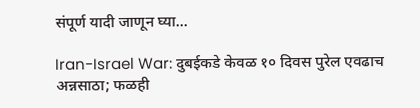संपूर्ण यादी जाणून घ्या...

Iran-Israel War: दुबईकडे केवळ १० दिवस पुरेल एवढाच अन्नसाठा; फळही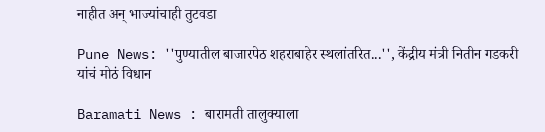नाहीत अन् भाज्यांचाही तुटवडा

Pune News: ''पुण्यातील बाजारपेठ शहराबाहेर स्थलांतरित...'', केंद्रीय मंत्री नितीन गडकरी यांचं मोठं विधान

Baramati News : बारामती तालुक्याला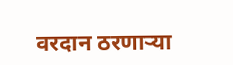वरदान ठरणाऱ्या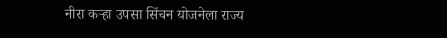नीरा कऱ्हा उपसा सिंचन योजनेला राज्य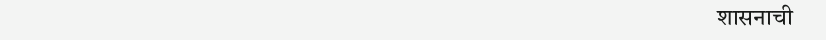शासनाची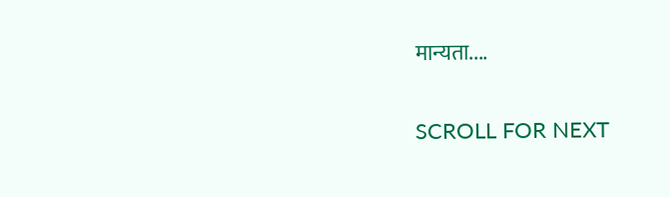मान्यता....

SCROLL FOR NEXT